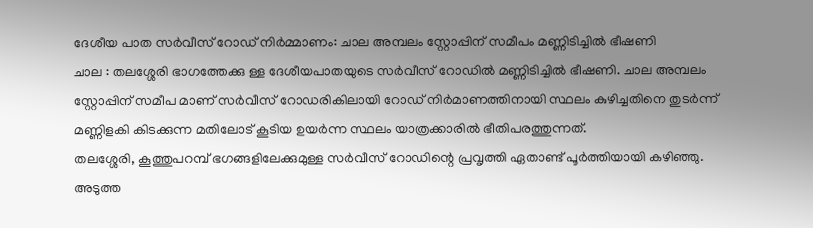ദേശീയ പാത സർവീസ് റോഡ് നിർമ്മാണം: ചാല അമ്പലം സ്റ്റോപ്പിന് സമീപം മണ്ണിടിച്ചിൽ ഭീഷണി
ചാല : തലശ്ശേരി ഭാഗത്തേക്കു ള്ള ദേശീയപാതയുടെ സർവീസ് റോഡിൽ മണ്ണിടിച്ചിൽ ഭീഷണി. ചാല അമ്പലം സ്റ്റോപ്പിന് സമീപ മാണ് സർവീസ് റോഡരികിലായി റോഡ് നിർമാണത്തിനായി സ്ഥലം കുഴിച്ചതിനെ തുടർന്ന് മണ്ണിളകി കിടക്കുന്ന മതിലോട് കൂടിയ ഉയർന്ന സ്ഥലം യാത്രക്കാരിൽ ഭീതിപരത്തുന്നത്.
തലശ്ശേരി, കൂത്തുപറമ്പ് ഭഗങ്ങളിലേക്കുമുള്ള സർവീസ് റോഡിന്റെ പ്രവൃത്തി ഏതാണ്ട് പൂർത്തിയായി കഴിഞ്ഞു. അടുത്ത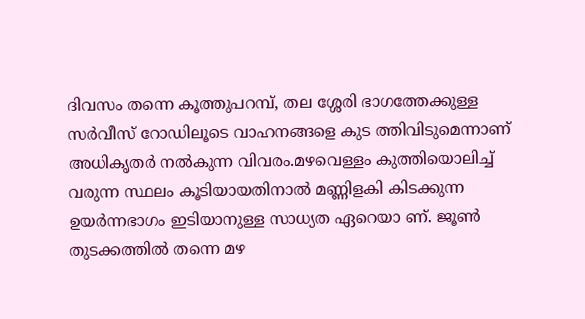ദിവസം തന്നെ കൂത്തുപറമ്പ്, തല ശ്ശേരി ഭാഗത്തേക്കുള്ള സർവീസ് റോഡിലൂടെ വാഹനങ്ങളെ കുട ത്തിവിടുമെന്നാണ് അധികൃതർ നൽകുന്ന വിവരം.മഴവെള്ളം കുത്തിയൊലിച്ച് വരുന്ന സ്ഥലം കൂടിയായതിനാൽ മണ്ണിളകി കിടക്കുന്ന ഉയർന്നഭാഗം ഇടിയാനുള്ള സാധ്യത ഏറെയാ ണ്. ജൂൺ തുടക്കത്തിൽ തന്നെ മഴ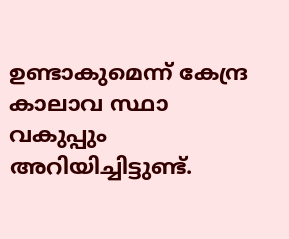ഉണ്ടാകുമെന്ന് കേന്ദ്ര കാലാവ സ്ഥാ വകുപ്പും അറിയിച്ചിട്ടുണ്ട്.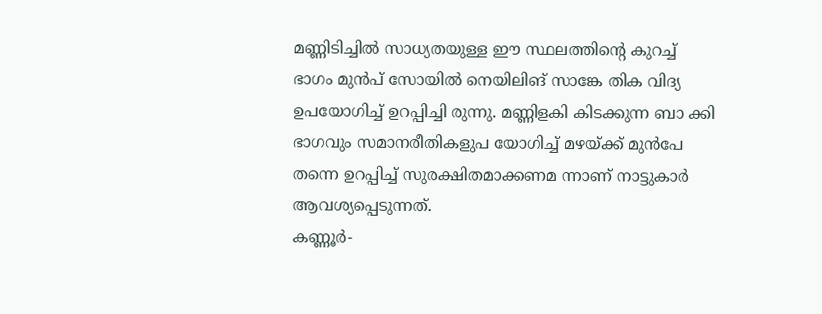മണ്ണിടിച്ചിൽ സാധ്യതയുള്ള ഈ സ്ഥലത്തിന്റെ കുറച്ച് ഭാഗം മുൻപ് സോയിൽ നെയിലിങ് സാങ്കേ തിക വിദ്യ ഉപയോഗിച്ച് ഉറപ്പിച്ചി രുന്നു. മണ്ണിളകി കിടക്കുന്ന ബാ ക്കി ഭാഗവും സമാനരീതികളുപ യോഗിച്ച് മഴയ്ക്ക് മുൻപേ തന്നെ ഉറപ്പിച്ച് സുരക്ഷിതമാക്കണമ ന്നാണ് നാട്ടുകാർ ആവശ്യപ്പെടുന്നത്.
കണ്ണൂർ-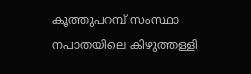കൂത്തുപറമ്പ് സംസ്ഥാ നപാതയിലെ കിഴുത്തള്ളി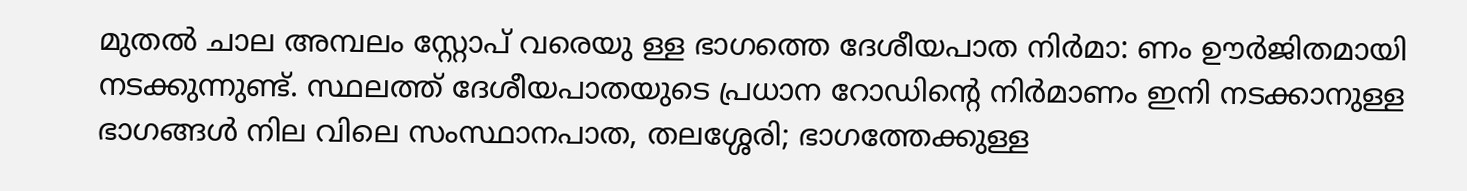മുതൽ ചാല അമ്പലം സ്റ്റോപ് വരെയു ള്ള ഭാഗത്തെ ദേശീയപാത നിർമാ: ണം ഊർജിതമായി നടക്കുന്നുണ്ട്. സ്ഥലത്ത് ദേശീയപാതയുടെ പ്രധാന റോഡിന്റെ നിർമാണം ഇനി നടക്കാനുള്ള ഭാഗങ്ങൾ നില വിലെ സംസ്ഥാനപാത, തലശ്ശേരി; ഭാഗത്തേക്കുള്ള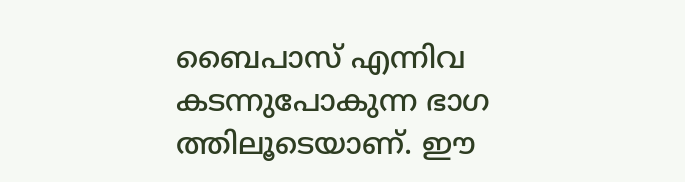ബൈപാസ് എന്നിവ കടന്നുപോകുന്ന ഭാഗ ത്തിലൂടെയാണ്. ഈ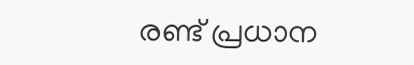രണ്ട് പ്രധാന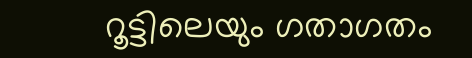റൂട്ടിലെയും ഗതാഗതം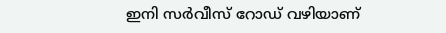ഇനി സർവീസ് റോഡ് വഴിയാണ്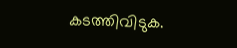കടത്തിവിടുക.